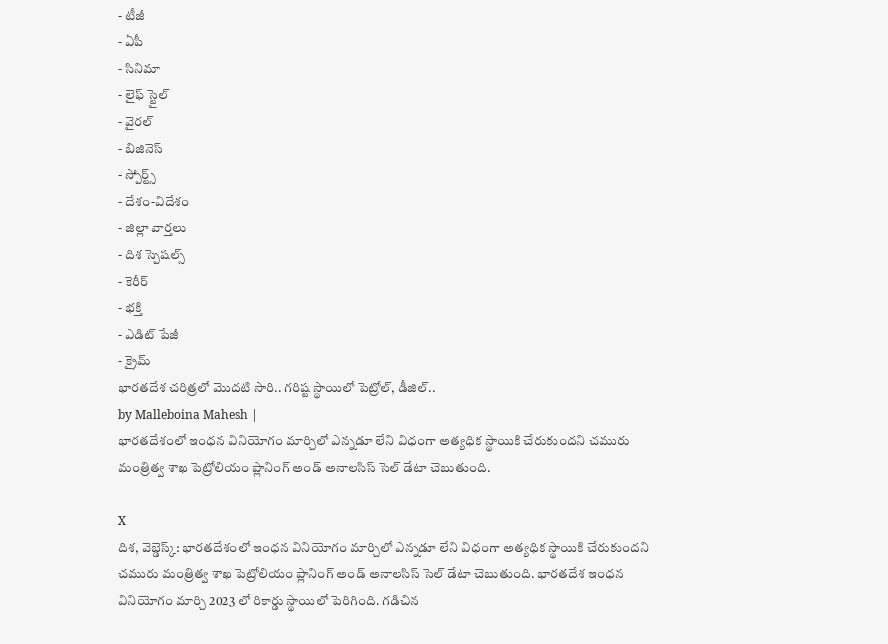- టీజీ
- ఏపీ
- సినిమా
- లైఫ్ స్టైల్
- వైరల్
- బిజినెస్
- స్పోర్ట్స్
- దేశం-విదేశం
- జిల్లా వార్తలు
- దిశ స్పెషల్స్
- కెరీర్
- భక్తి
- ఎడిట్ పేజీ
- క్రైమ్
భారతదేశ చరిత్రలో మొదటి సారి.. గరిష్ట స్థాయిలో పెట్రోల్, డీజిల్..
by Malleboina Mahesh |
భారతదేశంలో ఇంధన వినియోగం మార్చిలో ఎన్నడూ లేని విధంగా అత్యధిక స్థాయికి చేరుకుందని చమురు మంత్రిత్వ శాఖ పెట్రోలియం ప్లానింగ్ అండ్ అనాలసిస్ సెల్ డేటా చెబుతుంది.

X
దిశ, వెబ్డెస్క్: భారతదేశంలో ఇంధన వినియోగం మార్చిలో ఎన్నడూ లేని విధంగా అత్యధిక స్థాయికి చేరుకుందని చమురు మంత్రిత్వ శాఖ పెట్రోలియం ప్లానింగ్ అండ్ అనాలసిస్ సెల్ డేటా చెబుతుంది. భారతదేశ ఇంధన వినియోగం మార్చి 2023 లో రికార్డు స్థాయిలో పెరిగింది. గడిచిన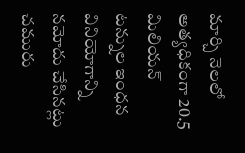మార్చి నెలలో అత్యధికంగా 20.5 మిలియన్ టన్నుల ఇంధన వినియోగాన్ని నమోదు చేసినట్లు చమురు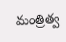మంత్రిత్వ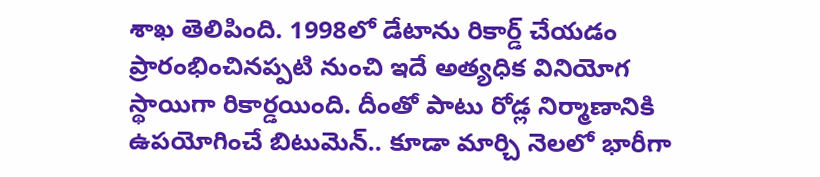శాఖ తెలిపింది. 1998లో డేటాను రికార్డ్ చేయడం ప్రారంభించినప్పటి నుంచి ఇదే అత్యధిక వినియోగ స్థాయిగా రికార్డయింది. దీంతో పాటు రోడ్ల నిర్మాణానికి ఉపయోగించే బిటుమెన్.. కూడా మార్చి నెలలో భారీగా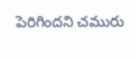పెరిగిందని చమురు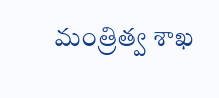మంత్రిత్వ శాఖ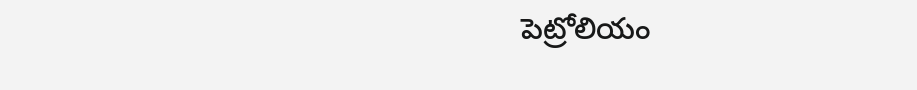పెట్రోలియం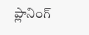ప్లానింగ్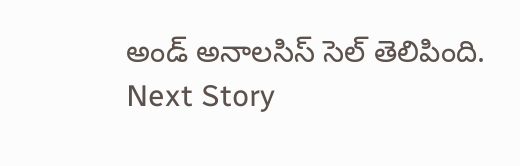అండ్ అనాలసిస్ సెల్ తెలిపింది.
Next Story